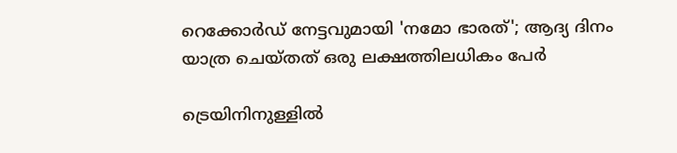റെക്കോർഡ് നേട്ടവുമായി 'നമോ ഭാരത്'; ആദ്യ ദിനം യാത്ര ചെയ്തത് ഒരു ലക്ഷത്തിലധികം പേർ

ട്രെയിനിനുള്ളില്‍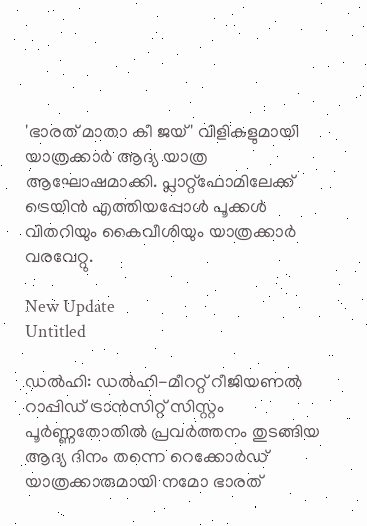'ഭാരത് മാതാ കീ ജയ്' വിളികളുമായി യാത്രക്കാര്‍ ആദ്യ യാത്ര ആഘോഷമാക്കി. പ്ലാറ്റ്ഫോമിലേക്ക് ട്രെയിന്‍ എത്തിയപ്പോള്‍ പൂക്കള്‍ വിതറിയും കൈവീശിയും യാത്രക്കാര്‍ വരവേറ്റു.

New Update
Untitled

ഡല്‍ഹി: ഡല്‍ഹി-മീററ്റ് റീജിയണല്‍ റാപ്പിഡ് ട്രാന്‍സിറ്റ് സിസ്റ്റം പൂര്‍ണ്ണതോതില്‍ പ്രവര്‍ത്തനം തുടങ്ങിയ ആദ്യ ദിനം തന്നെ റെക്കോര്‍ഡ് യാത്രക്കാരുമായി നമോ ഭാരത്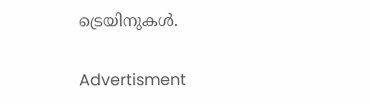ട്രെയിനുകള്‍.

Advertisment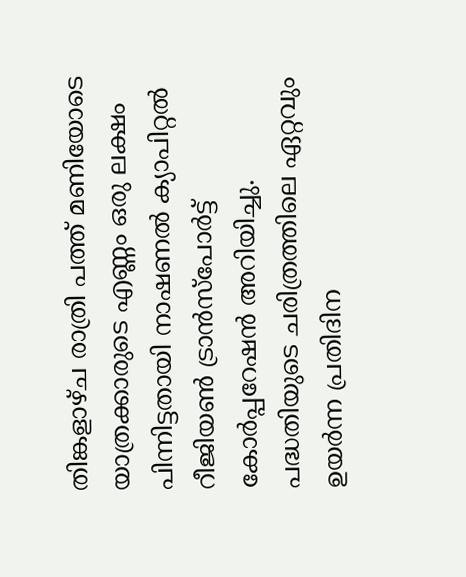തിങ്കളാഴ്ച രാത്രി പത്ത് മണിയോടെ യാത്രക്കാരുടെ എണ്ണം ഒരു ലക്ഷം പിന്നിട്ടതായി നാഷണല്‍ ക്യാപിറ്റല്‍ റീജിയണ്‍ ട്രാന്‍സ്‌പോര്‍ട്ട് കോര്‍പ്പറേഷന്‍ അറിയിച്ചു. പദ്ധതിയുടെ ചരിത്രത്തിലെ ഏറ്റവും ഉയര്‍ന്ന പ്രതിദിന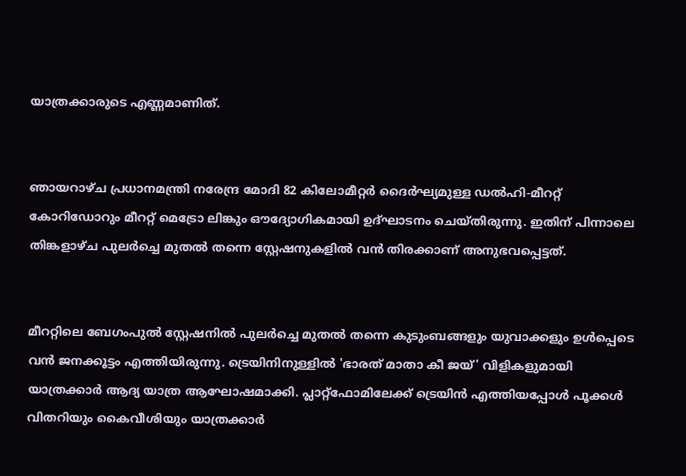യാത്രക്കാരുടെ എണ്ണമാണിത്.


ഞായറാഴ്ച പ്രധാനമന്ത്രി നരേന്ദ്ര മോദി 82 കിലോമീറ്റര്‍ ദൈര്‍ഘ്യമുള്ള ഡല്‍ഹി-മീററ്റ് കോറിഡോറും മീററ്റ് മെട്രോ ലിങ്കും ഔദ്യോഗികമായി ഉദ്ഘാടനം ചെയ്തിരുന്നു. ഇതിന് പിന്നാലെ തിങ്കളാഴ്ച പുലര്‍ച്ചെ മുതല്‍ തന്നെ സ്റ്റേഷനുകളില്‍ വന്‍ തിരക്കാണ് അനുഭവപ്പെട്ടത്.


മീററ്റിലെ ബേഗംപുല്‍ സ്റ്റേഷനില്‍ പുലര്‍ച്ചെ മുതല്‍ തന്നെ കുടുംബങ്ങളും യുവാക്കളും ഉള്‍പ്പെടെ വന്‍ ജനക്കൂട്ടം എത്തിയിരുന്നു. ട്രെയിനിനുള്ളില്‍ 'ഭാരത് മാതാ കീ ജയ്' വിളികളുമായി യാത്രക്കാര്‍ ആദ്യ യാത്ര ആഘോഷമാക്കി. പ്ലാറ്റ്ഫോമിലേക്ക് ട്രെയിന്‍ എത്തിയപ്പോള്‍ പൂക്കള്‍ വിതറിയും കൈവീശിയും യാത്രക്കാര്‍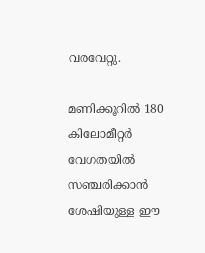വരവേറ്റു.

മണിക്കൂറില്‍ 180 കിലോമീറ്റര്‍ വേഗതയില്‍ സഞ്ചരിക്കാന്‍ ശേഷിയുള്ള ഈ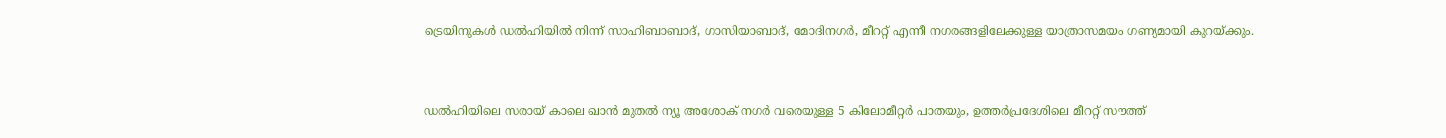ട്രെയിനുകള്‍ ഡല്‍ഹിയില്‍ നിന്ന് സാഹിബാബാദ്, ഗാസിയാബാദ്, മോദിനഗര്‍, മീററ്റ് എന്നീ നഗരങ്ങളിലേക്കുള്ള യാത്രാസമയം ഗണ്യമായി കുറയ്ക്കും.


ഡല്‍ഹിയിലെ സരായ് കാലെ ഖാന്‍ മുതല്‍ ന്യൂ അശോക് നഗര്‍ വരെയുള്ള 5 കിലോമീറ്റര്‍ പാതയും, ഉത്തര്‍പ്രദേശിലെ മീററ്റ് സൗത്ത്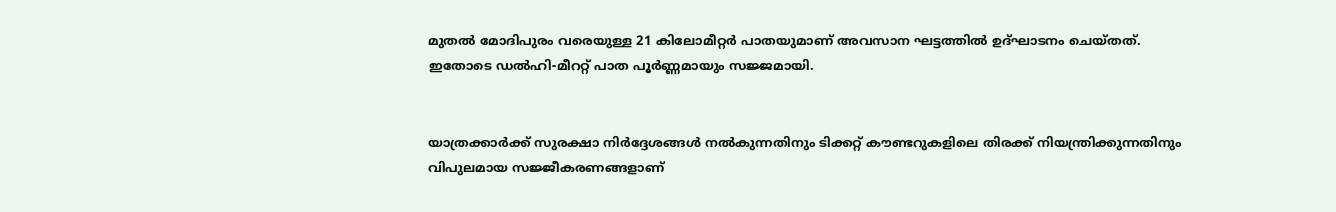മുതല്‍ മോദിപുരം വരെയുള്ള 21 കിലോമീറ്റര്‍ പാതയുമാണ് അവസാന ഘട്ടത്തില്‍ ഉദ്ഘാടനം ചെയ്തത്. ഇതോടെ ഡല്‍ഹി-മീററ്റ് പാത പൂര്‍ണ്ണമായും സജ്ജമായി.


യാത്രക്കാര്‍ക്ക് സുരക്ഷാ നിര്‍ദ്ദേശങ്ങള്‍ നല്‍കുന്നതിനും ടിക്കറ്റ് കൗണ്ടറുകളിലെ തിരക്ക് നിയന്ത്രിക്കുന്നതിനും വിപുലമായ സജ്ജീകരണങ്ങളാണ്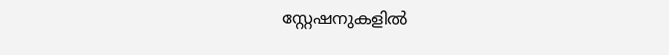സ്റ്റേഷനുകളില്‍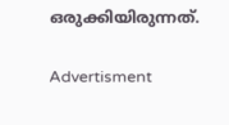ഒരുക്കിയിരുന്നത്.

Advertisment